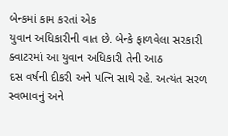બેન્કમાં કામ કરતાં એક
યુવાન અધિકારીની વાત છે. બેન્કે ફાળવેલા સરકારી ક્વાટરમાં આ યુવાન અધિકારી તેની આઠ
દસ વર્ષની દીકરી અને પત્નિ સાથે રહે. અત્યંત સરળ સ્વભાવનું અને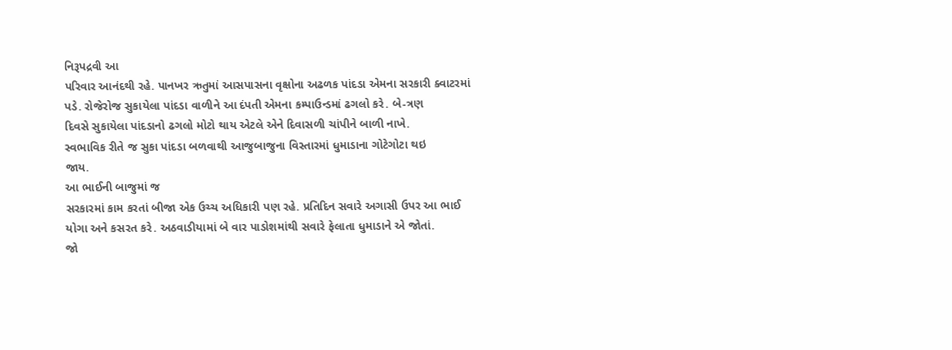નિરૂપદ્રવી આ
પરિવાર આનંદથી રહે. પાનખર ઋતુમાં આસપાસના વૃક્ષોના અઢળક પાંદડા એમના સરકારી ક્વાટરમાં
પડે. રોજેરોજ સુકાયેલા પાંદડા વાળીને આ દંપતી એમના કમ્પાઉન્ડમાં ઢગલો કરે. બે-ત્રણ
દિવસે સુકાયેલા પાંદડાનો ઢગલો મોટો થાય એટલે એને દિવાસળી ચાંપીને બાળી નાખે.
સ્વભાવિક રીતે જ સુકા પાંદડા બળવાથી આજુબાજુના વિસ્તારમાં ધુમાડાના ગોટેગોટા થઇ
જાય.
આ ભાઈની બાજુમાં જ
સરકારમાં કામ કરતાં બીજા એક ઉચ્ચ અધિકારી પણ રહે. પ્રતિદિન સવારે અગાસી ઉપર આ ભાઈ
યોગા અને કસરત કરે. અઠવાડીયામાં બે વાર પાડોશમાંથી સવારે ફેલાતા ધુમાડાને એ જોતાં.
જો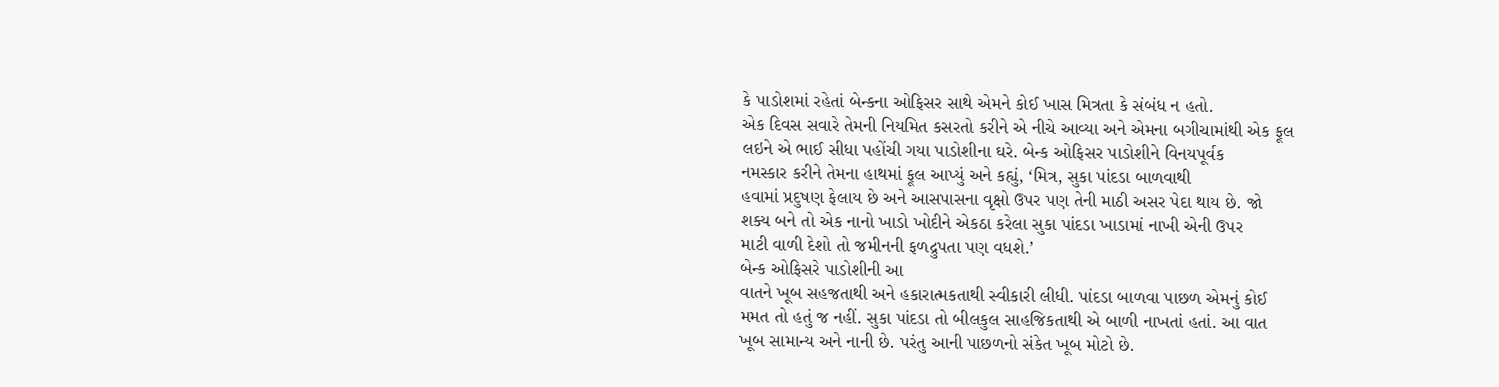કે પાડોશમાં રહેતાં બેન્કના ઓફિસર સાથે એમને કોઈ ખાસ મિત્રતા કે સંબંધ ન હતો.
એક દિવસ સવારે તેમની નિયમિત કસરતો કરીને એ નીચે આવ્યા અને એમના બગીચામાંથી એક ફૂલ
લઇને એ ભાઈ સીધા પહોંચી ગયા પાડોશીના ઘરે. બેન્ક ઓફિસર પાડોશીને વિનયપૂર્વક
નમસ્કાર કરીને તેમના હાથમાં ફૂલ આપ્યું અને કહ્યું, ‘મિત્ર, સુકા પાંદડા બાળવાથી
હવામાં પ્રદુષણ ફેલાય છે અને આસપાસના વૃક્ષો ઉપર પણ તેની માઠી અસર પેદા થાય છે. જો
શક્ય બને તો એક નાનો ખાડો ખોદીને એકઠા કરેલા સુકા પાંદડા ખાડામાં નાખી એની ઉપર
માટી વાળી દેશો તો જમીનની ફળદ્રુપતા પણ વધશે.’
બેન્ક ઓફિસરે પાડોશીની આ
વાતને ખૂબ સહજતાથી અને હકારાત્મકતાથી સ્વીકારી લીધી. પાંદડા બાળવા પાછળ એમનું કોઈ
મમત તો હતું જ નહીં. સુકા પાંદડા તો બીલકુલ સાહજિકતાથી એ બાળી નાખતાં હતાં. આ વાત
ખૂબ સામાન્ય અને નાની છે. પરંતુ આની પાછળનો સંકેત ખૂબ મોટો છે.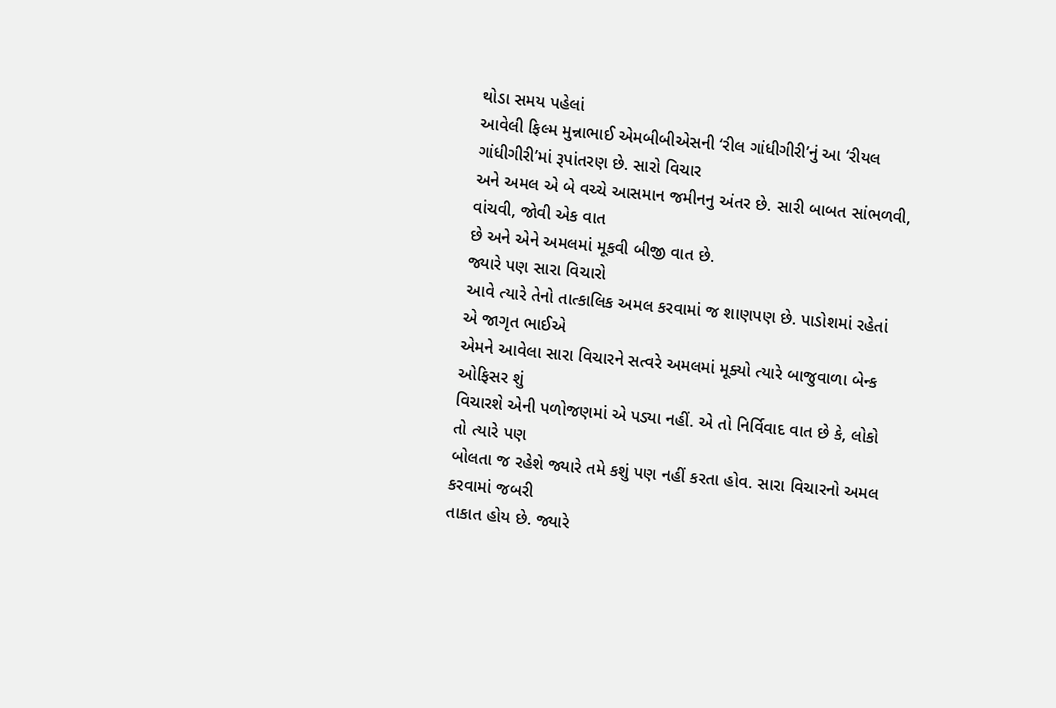થોડા સમય પહેલાં
આવેલી ફિલ્મ મુન્નાભાઈ એમબીબીએસની ‘રીલ ગાંધીગીરી’નું આ ‘રીયલ ગાંધીગીરી’માં રૂપાંતરણ છે. સારો વિચાર
અને અમલ એ બે વચ્ચે આસમાન જમીનનુ અંતર છે. સારી બાબત સાંભળવી, વાંચવી, જોવી એક વાત
છે અને એને અમલમાં મૂકવી બીજી વાત છે.
જ્યારે પણ સારા વિચારો
આવે ત્યારે તેનો તાત્કાલિક અમલ કરવામાં જ શાણપણ છે. પાડોશમાં રહેતાં એ જાગૃત ભાઈએ
એમને આવેલા સારા વિચારને સત્વરે અમલમાં મૂક્યો ત્યારે બાજુવાળા બેન્ક ઓફિસર શું
વિચારશે એની પળોજણમાં એ પડ્યા નહીં. એ તો નિર્વિવાદ વાત છે કે, લોકો તો ત્યારે પણ
બોલતા જ રહેશે જ્યારે તમે કશું પણ નહીં કરતા હોવ. સારા વિચારનો અમલ કરવામાં જબરી
તાકાત હોય છે. જ્યારે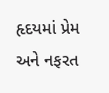હૃદયમાં પ્રેમ અને નફરત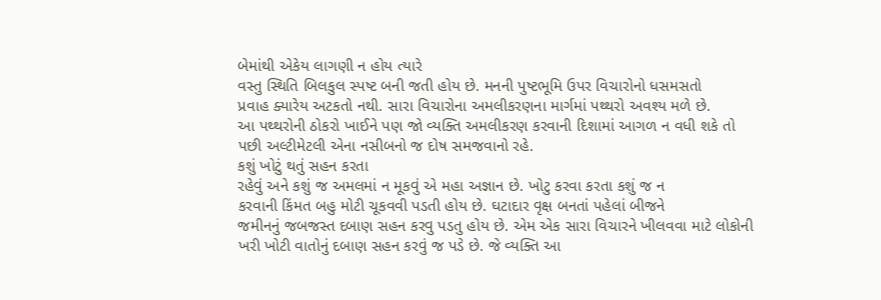બેમાંથી એકેય લાગણી ન હોય ત્યારે
વસ્તુ સ્થિતિ બિલકુલ સ્પષ્ટ બની જતી હોય છે. મનની પુષ્ટભૂમિ ઉપર વિચારોનો ધસમસતો
પ્રવાહ ક્યારેય અટકતો નથી. સારા વિચારોના અમલીકરણના માર્ગમાં પથ્થરો અવશ્ય મળે છે.
આ પથ્થરોની ઠોકરો ખાઈને પણ જો વ્યક્તિ અમલીકરણ કરવાની દિશામાં આગળ ન વધી શકે તો
પછી અલ્ટીમેટલી એના નસીબનો જ દોષ સમજવાનો રહે.
કશું ખોટું થતું સહન કરતા
રહેવું અને કશું જ અમલમાં ન મૂકવું એ મહા અજ્ઞાન છે. ખોટુ કરવા કરતા કશું જ ન
કરવાની કિંમત બહુ મોટી ચૂકવવી પડતી હોય છે. ઘટાદાર વૃક્ષ બનતાં પહેલાં બીજને
જમીનનું જબજસ્ત દબાણ સહન કરવુ પડતુ હોય છે. એમ એક સારા વિચારને ખીલવવા માટે લોકોની
ખરી ખોટી વાતોનું દબાણ સહન કરવું જ પડે છે. જે વ્યક્તિ આ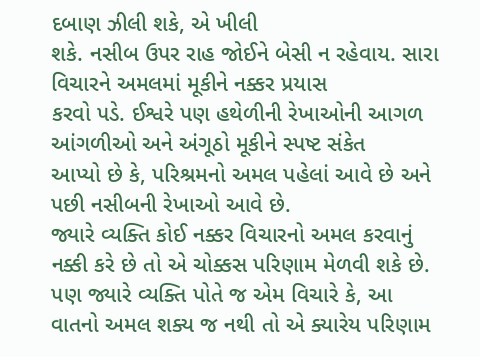દબાણ ઝીલી શકે, એ ખીલી
શકે. નસીબ ઉપર રાહ જોઈને બેસી ન રહેવાય. સારા વિચારને અમલમાં મૂકીને નક્કર પ્રયાસ
કરવો પડે. ઈશ્વરે પણ હથેળીની રેખાઓની આગળ આંગળીઓ અને અંગૂઠો મૂકીને સ્પષ્ટ સંકેત
આપ્યો છે કે, પરિશ્રમનો અમલ પહેલાં આવે છે અને પછી નસીબની રેખાઓ આવે છે.
જ્યારે વ્યક્તિ કોઈ નક્કર વિચારનો અમલ કરવાનું નક્કી કરે છે તો એ ચોક્કસ પરિણામ મેળવી શકે છે. પણ જ્યારે વ્યક્તિ પોતે જ એમ વિચારે કે, આ વાતનો અમલ શક્ય જ નથી તો એ ક્યારેય પરિણામ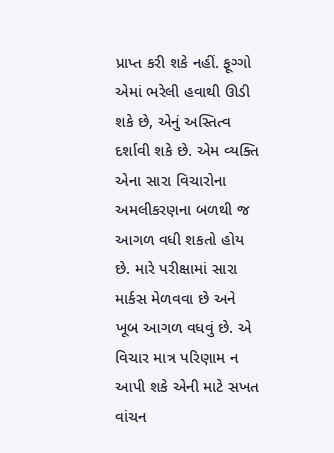પ્રાપ્ત કરી શકે નહીં. ફૂગ્ગો એમાં ભરેલી હવાથી ઊડી શકે છે, એનું અસ્તિત્વ દર્શાવી શકે છે. એમ વ્યક્તિ એના સારા વિચારોના અમલીકરણના બળથી જ આગળ વધી શકતો હોય છે. મારે પરીક્ષામાં સારા માર્કસ મેળવવા છે અને ખૂબ આગળ વધવું છે. એ વિચાર માત્ર પરિણામ ન આપી શકે એની માટે સખત વાંચન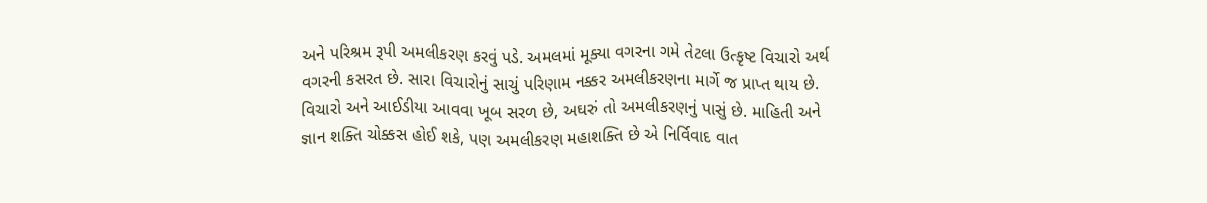અને પરિશ્રમ રૂપી અમલીકરણ કરવું પડે. અમલમાં મૂક્યા વગરના ગમે તેટલા ઉત્કૃષ્ટ વિચારો અર્થ વગરની કસરત છે. સારા વિચારોનું સાચું પરિણામ નક્કર અમલીકરણના માર્ગે જ પ્રાપ્ત થાય છે. વિચારો અને આઈડીયા આવવા ખૂબ સરળ છે, અઘરું તો અમલીકરણનું પાસું છે. માહિતી અને જ્ઞાન શક્તિ ચોક્કસ હોઈ શકે, પણ અમલીકરણ મહાશક્તિ છે એ નિર્વિવાદ વાત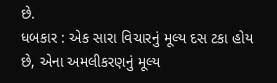છે.
ધબકાર : એક સારા વિચારનું મૂલ્ય દસ ટકા હોય છે, એના અમલીકરણનું મૂલ્ય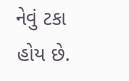નેવું ટકા હોય છે.